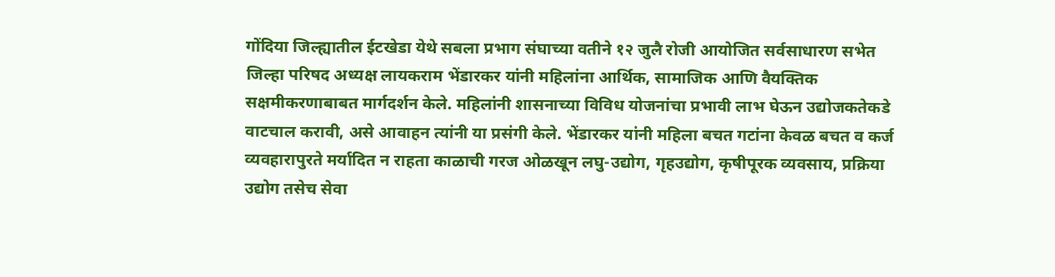गोंदिया जिल्ह्यातील ईटखेडा येथे सबला प्रभाग संघाच्या वतीने १२ जुलै रोजी आयोजित सर्वसाधारण सभेत जिल्हा परिषद अध्यक्ष लायकराम भेंडारकर यांनी महिलांना आर्थिक, सामाजिक आणि वैयक्तिक सक्षमीकरणाबाबत मार्गदर्शन केले. महिलांनी शासनाच्या विविध योजनांचा प्रभावी लाभ घेऊन उद्योजकतेकडे वाटचाल करावी, असे आवाहन त्यांनी या प्रसंगी केले. भेंडारकर यांनी महिला बचत गटांना केवळ बचत व कर्ज व्यवहारापुरते मर्यादित न राहता काळाची गरज ओळखून लघु-उद्योग, गृहउद्योग, कृषीपूरक व्यवसाय, प्रक्रिया उद्योग तसेच सेवा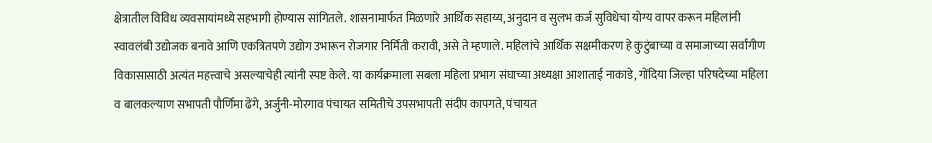क्षेत्रातील विविध व्यवसायांमध्ये सहभागी होण्यास सांगितले. शासनामार्फत मिळणारे आर्थिक सहाय्य, अनुदान व सुलभ कर्ज सुविधेचा योग्य वापर करून महिलांनी स्वावलंबी उद्योजक बनावे आणि एकत्रितपणे उद्योग उभारून रोजगार निर्मिती करावी, असे ते म्हणाले. महिलांचे आर्थिक सक्षमीकरण हे कुटुंबाच्या व समाजाच्या सर्वांगीण विकासासाठी अत्यंत महत्त्वाचे असल्याचेही त्यांनी स्पष्ट केले. या कार्यक्रमाला सबला महिला प्रभाग संघाच्या अध्यक्षा आशाताई नाकाडे, गोंदिया जिल्हा परिषदेच्या महिला व बालकल्याण सभापती पौर्णिमा ढेंगे, अर्जुनी-मोरगाव पंचायत समितीचे उपसभापती संदीप कापगते, पंचायत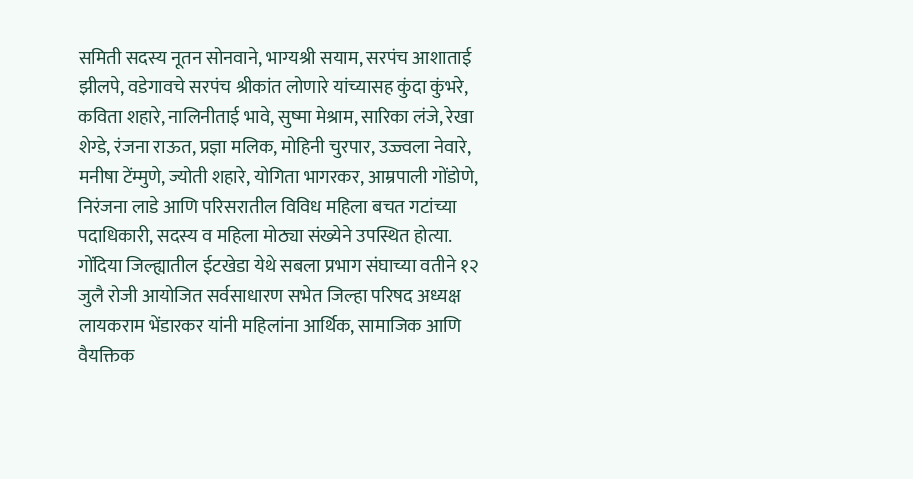समिती सदस्य नूतन सोनवाने, भाग्यश्री सयाम, सरपंच आशाताई झीलपे, वडेगावचे सरपंच श्रीकांत लोणारे यांच्यासह कुंदा कुंभरे, कविता शहारे, नालिनीताई भावे, सुष्मा मेश्राम, सारिका लंजे, रेखा शेग्डे, रंजना राऊत, प्रज्ञा मलिक, मोहिनी चुरपार, उज्ज्वला नेवारे, मनीषा टेंम्मुणे, ज्योती शहारे, योगिता भागरकर, आम्रपाली गोंडोणे, निरंजना लाडे आणि परिसरातील विविध महिला बचत गटांच्या पदाधिकारी, सदस्य व महिला मोठ्या संख्येने उपस्थित होत्या.
गोंदिया जिल्ह्यातील ईटखेडा येथे सबला प्रभाग संघाच्या वतीने १२ जुलै रोजी आयोजित सर्वसाधारण सभेत जिल्हा परिषद अध्यक्ष लायकराम भेंडारकर यांनी महिलांना आर्थिक, सामाजिक आणि वैयक्तिक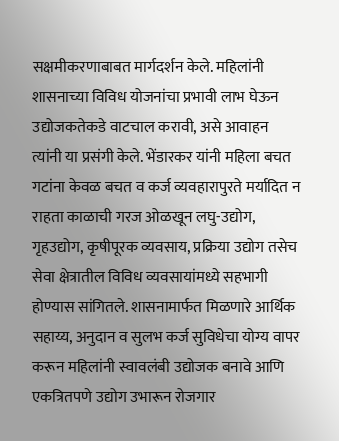सक्षमीकरणाबाबत मार्गदर्शन केले. महिलांनी शासनाच्या विविध योजनांचा प्रभावी लाभ घेऊन उद्योजकतेकडे वाटचाल करावी, असे आवाहन त्यांनी या प्रसंगी केले. भेंडारकर यांनी महिला बचत गटांना केवळ बचत व कर्ज व्यवहारापुरते मर्यादित न राहता काळाची गरज ओळखून लघु-उद्योग, गृहउद्योग, कृषीपूरक व्यवसाय, प्रक्रिया उद्योग तसेच सेवा क्षेत्रातील विविध व्यवसायांमध्ये सहभागी होण्यास सांगितले. शासनामार्फत मिळणारे आर्थिक सहाय्य, अनुदान व सुलभ कर्ज सुविधेचा योग्य वापर करून महिलांनी स्वावलंबी उद्योजक बनावे आणि एकत्रितपणे उद्योग उभारून रोजगार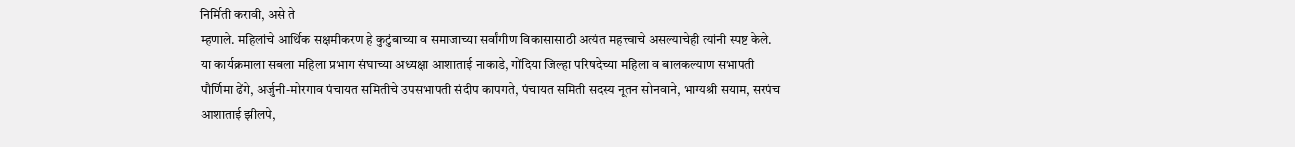निर्मिती करावी, असे ते
म्हणाले. महिलांचे आर्थिक सक्षमीकरण हे कुटुंबाच्या व समाजाच्या सर्वांगीण विकासासाठी अत्यंत महत्त्वाचे असल्याचेही त्यांनी स्पष्ट केले. या कार्यक्रमाला सबला महिला प्रभाग संघाच्या अध्यक्षा आशाताई नाकाडे, गोंदिया जिल्हा परिषदेच्या महिला व बालकल्याण सभापती पौर्णिमा ढेंगे, अर्जुनी-मोरगाव पंचायत समितीचे उपसभापती संदीप कापगते, पंचायत समिती सदस्य नूतन सोनवाने, भाग्यश्री सयाम, सरपंच आशाताई झीलपे,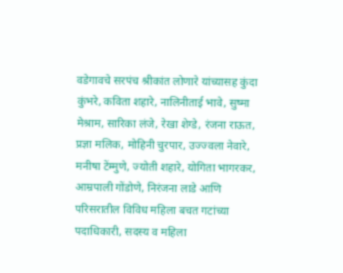वडेगावचे सरपंच श्रीकांत लोणारे यांच्यासह कुंदा कुंभरे, कविता शहारे, नालिनीताई भावे, सुष्मा मेश्राम, सारिका लंजे, रेखा शेग्डे, रंजना राऊत, प्रज्ञा मलिक, मोहिनी चुरपार, उज्ज्वला नेवारे, मनीषा टेंम्मुणे, ज्योती शहारे, योगिता भागरकर, आम्रपाली गोंडोणे, निरंजना लाडे आणि परिसरातील विविध महिला बचत गटांच्या पदाधिकारी, सदस्य व महिला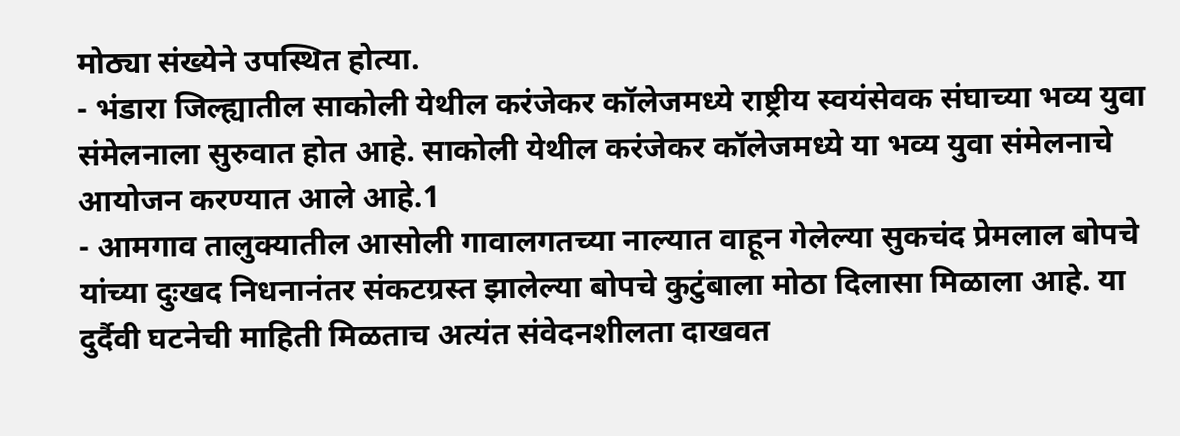मोठ्या संख्येने उपस्थित होत्या.
- भंडारा जिल्ह्यातील साकोली येथील करंजेकर कॉलेजमध्ये राष्ट्रीय स्वयंसेवक संघाच्या भव्य युवा संमेलनाला सुरुवात होत आहे. साकोली येथील करंजेकर कॉलेजमध्ये या भव्य युवा संमेलनाचे आयोजन करण्यात आले आहे.1
- आमगाव तालुक्यातील आसोली गावालगतच्या नाल्यात वाहून गेलेल्या सुकचंद प्रेमलाल बोपचे यांच्या दुःखद निधनानंतर संकटग्रस्त झालेल्या बोपचे कुटुंबाला मोठा दिलासा मिळाला आहे. या दुर्दैवी घटनेची माहिती मिळताच अत्यंत संवेदनशीलता दाखवत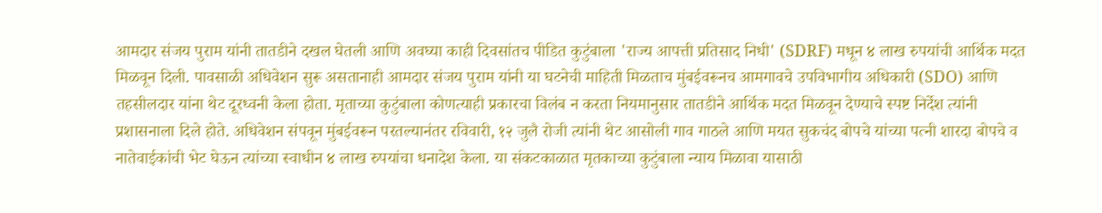आमदार संजय पुराम यांनी तातडीने दखल घेतली आणि अवघ्या काही दिवसांतच पीडित कुटुंबाला 'राज्य आपत्ती प्रतिसाद निधी' (SDRF) मधून ४ लाख रुपयांची आर्थिक मदत मिळवून दिली. पावसाळी अधिवेशन सुरू असतानाही आमदार संजय पुराम यांनी या घटनेची माहिती मिळताच मुंबईवरूनच आमगावचे उपविभागीय अधिकारी (SDO) आणि तहसीलदार यांना थेट दूरध्वनी केला होता. मृताच्या कुटुंबाला कोणत्याही प्रकारचा विलंब न करता नियमानुसार तातडीने आर्थिक मदत मिळवून देण्याचे स्पष्ट निर्देश त्यांनी प्रशासनाला दिले होते. अधिवेशन संपवून मुंबईवरून परतल्यानंतर रविवारी, १२ जुलै रोजी त्यांनी थेट आसोली गाव गाठले आणि मयत सुकचंद बोपचे यांच्या पत्नी शारदा बोपचे व नातेवाईकांची भेट घेऊन त्यांच्या स्वाधीन ४ लाख रुपयांचा धनादेश केला. या संकटकाळात मृतकाच्या कुटुंबाला न्याय मिळावा यासाठी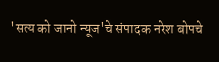'सत्य को जानो न्यूज'चे संपादक नरेश बोपचे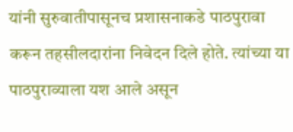यांनी सुरुवातीपासूनच प्रशासनाकडे पाठपुरावा करून तहसीलदारांना निवेदन दिले होते. त्यांच्या या पाठपुराव्याला यश आले असून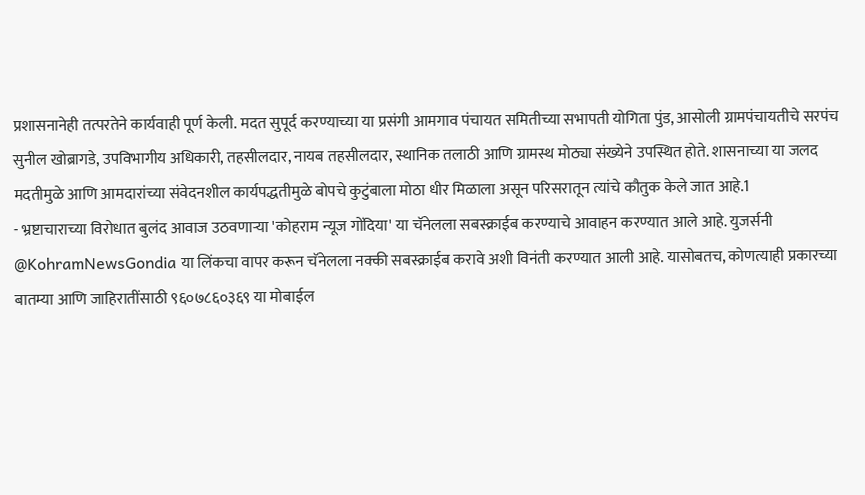प्रशासनानेही तत्परतेने कार्यवाही पूर्ण केली. मदत सुपूर्द करण्याच्या या प्रसंगी आमगाव पंचायत समितीच्या सभापती योगिता पुंड, आसोली ग्रामपंचायतीचे सरपंच सुनील खोब्रागडे, उपविभागीय अधिकारी, तहसीलदार, नायब तहसीलदार, स्थानिक तलाठी आणि ग्रामस्थ मोठ्या संख्येने उपस्थित होते. शासनाच्या या जलद मदतीमुळे आणि आमदारांच्या संवेदनशील कार्यपद्धतीमुळे बोपचे कुटुंबाला मोठा धीर मिळाला असून परिसरातून त्यांचे कौतुक केले जात आहे.1
- भ्रष्टाचाराच्या विरोधात बुलंद आवाज उठवणाऱ्या 'कोहराम न्यूज गोंदिया' या चॅनेलला सबस्क्राईब करण्याचे आवाहन करण्यात आले आहे. युजर्सनी @KohramNewsGondia या लिंकचा वापर करून चॅनेलला नक्की सबस्क्राईब करावे अशी विनंती करण्यात आली आहे. यासोबतच, कोणत्याही प्रकारच्या बातम्या आणि जाहिरातींसाठी ९६०७८६०३६९ या मोबाईल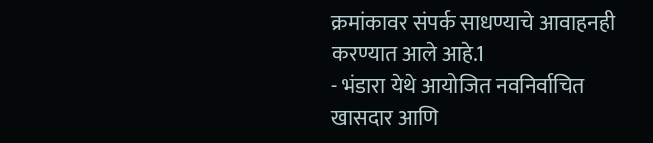क्रमांकावर संपर्क साधण्याचे आवाहनही करण्यात आले आहे.1
- भंडारा येथे आयोजित नवनिर्वाचित खासदार आणि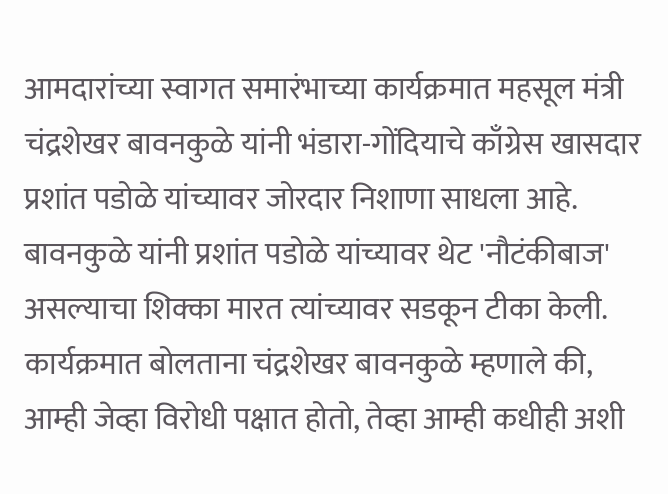आमदारांच्या स्वागत समारंभाच्या कार्यक्रमात महसूल मंत्री चंद्रशेखर बावनकुळे यांनी भंडारा-गोंदियाचे काँग्रेस खासदार प्रशांत पडोळे यांच्यावर जोरदार निशाणा साधला आहे. बावनकुळे यांनी प्रशांत पडोळे यांच्यावर थेट 'नौटंकीबाज' असल्याचा शिक्का मारत त्यांच्यावर सडकून टीका केली. कार्यक्रमात बोलताना चंद्रशेखर बावनकुळे म्हणाले की, आम्ही जेव्हा विरोधी पक्षात होतो, तेव्हा आम्ही कधीही अशी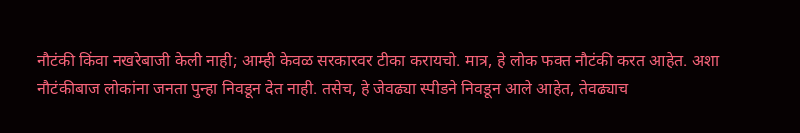नौटंकी किंवा नखरेबाजी केली नाही; आम्ही केवळ सरकारवर टीका करायचो. मात्र, हे लोक फक्त नौटंकी करत आहेत. अशा नौटंकीबाज लोकांना जनता पुन्हा निवडून देत नाही. तसेच, हे जेवढ्या स्पीडने निवडून आले आहेत, तेवढ्याच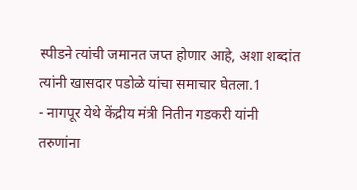स्पीडने त्यांची जमानत जप्त होणार आहे, अशा शब्दांत त्यांनी खासदार पडोळे यांचा समाचार घेतला.1
- नागपूर येथे केंद्रीय मंत्री नितीन गडकरी यांनी तरुणांना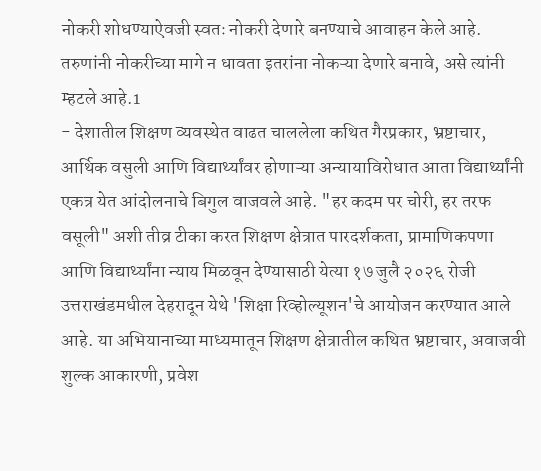नोकरी शोधण्याऐवजी स्वतः नोकरी देणारे बनण्याचे आवाहन केले आहे. तरुणांनी नोकरीच्या मागे न धावता इतरांना नोकऱ्या देणारे बनावे, असे त्यांनी म्हटले आहे.1
- देशातील शिक्षण व्यवस्थेत वाढत चाललेला कथित गैरप्रकार, भ्रष्टाचार, आर्थिक वसुली आणि विद्यार्थ्यांवर होणाऱ्या अन्यायाविरोधात आता विद्यार्थ्यांनी एकत्र येत आंदोलनाचे बिगुल वाजवले आहे. "हर कदम पर चोरी, हर तरफ वसूली" अशी तीव्र टीका करत शिक्षण क्षेत्रात पारदर्शकता, प्रामाणिकपणा आणि विद्यार्थ्यांना न्याय मिळवून देण्यासाठी येत्या १७ जुलै २०२६ रोजी उत्तराखंडमधील देहरादून येथे 'शिक्षा रिव्होल्यूशन'चे आयोजन करण्यात आले आहे. या अभियानाच्या माध्यमातून शिक्षण क्षेत्रातील कथित भ्रष्टाचार, अवाजवी शुल्क आकारणी, प्रवेश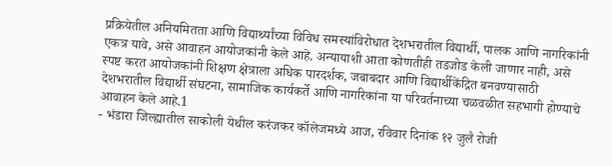प्रक्रियेतील अनियमितता आणि विद्यार्थ्यांच्या विविध समस्यांविरोधात देशभरातील विद्यार्थी, पालक आणि नागरिकांनी एकत्र यावे, असे आवाहन आयोजकांनी केले आहे. अन्यायाशी आता कोणतीही तडजोड केली जाणार नाही, असे स्पष्ट करत आयोजकांनी शिक्षण क्षेत्राला अधिक पारदर्शक, जबाबदार आणि विद्यार्थीकेंद्रित बनवण्यासाठी देशभरातील विद्यार्थी संघटना, सामाजिक कार्यकर्ते आणि नागरिकांना या परिवर्तनाच्या चळवळीत सहभागी होण्याचे आवाहन केले आहे.1
- भंडारा जिल्ह्यातील साकोली येथील करंजकर कॉलेजमध्ये आज, रविवार दिनांक १२ जुलै रोजी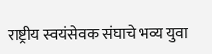राष्ट्रीय स्वयंसेवक संघाचे भव्य युवा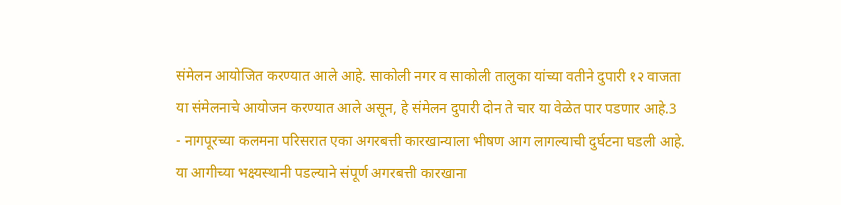संमेलन आयोजित करण्यात आले आहे. साकोली नगर व साकोली तालुका यांच्या वतीने दुपारी १२ वाजता या संमेलनाचे आयोजन करण्यात आले असून, हे संमेलन दुपारी दोन ते चार या वेळेत पार पडणार आहे.3
- नागपूरच्या कलमना परिसरात एका अगरबत्ती कारखान्याला भीषण आग लागल्याची दुर्घटना घडली आहे. या आगीच्या भक्ष्यस्थानी पडल्याने संपूर्ण अगरबत्ती कारखाना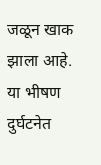जळून खाक झाला आहे. या भीषण दुर्घटनेत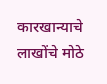कारखान्याचे लाखोंचे मोठे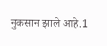नुकसान झाले आहे.1